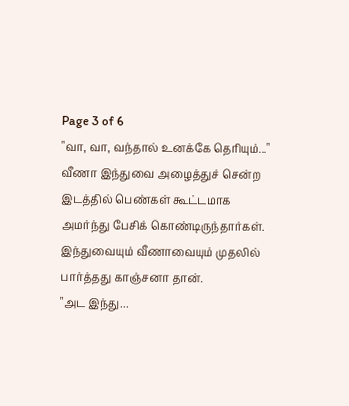Page 3 of 6
"வா, வா, வந்தால் உனக்கே தெரியும்..."
வீணா இந்துவை அழைத்துச் சென்ற இடத்தில் பெண்கள் கூட்டமாக அமர்ந்து பேசிக் கொண்டிருந்தார்கள். இந்துவையும் வீணாவையும் முதலில் பார்த்தது காஞ்சனா தான்.
"அட இந்து...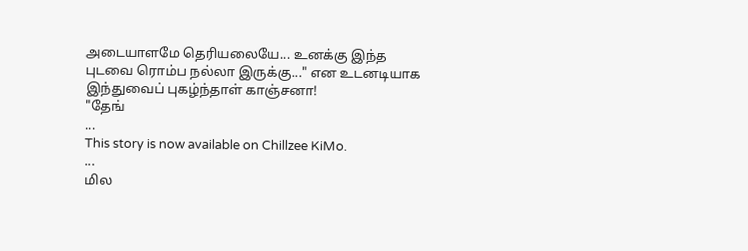அடையாளமே தெரியலையே... உனக்கு இந்த புடவை ரொம்ப நல்லா இருக்கு..." என உடனடியாக இந்துவைப் புகழ்ந்தாள் காஞ்சனா!
"தேங்
...
This story is now available on Chillzee KiMo.
...
மில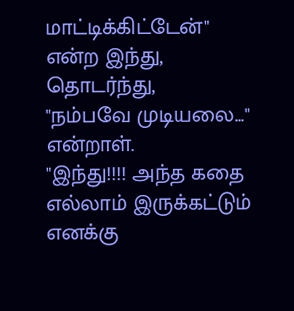மாட்டிக்கிட்டேன்" என்ற இந்து, தொடர்ந்து,
"நம்பவே முடியலை..." என்றாள்.
"இந்து!!!! அந்த கதை எல்லாம் இருக்கட்டும் எனக்கு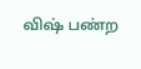விஷ் பண்ற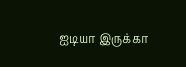ஐடியா இருக்கா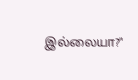இல்லையா?"